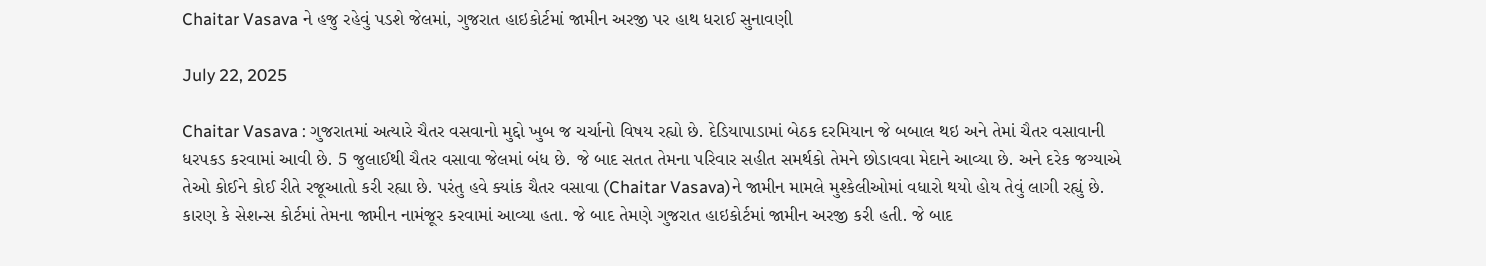Chaitar Vasava ને હજુ રહેવું પડશે જેલમાં, ગુજરાત હાઇકોર્ટમાં જામીન અરજી પર હાથ ધરાઈ સુનાવણી

July 22, 2025

Chaitar Vasava : ગુજરાતમાં અત્યારે ચૈતર વસવાનો મુદ્દો ખુબ જ ચર્ચાનો વિષય રહ્યો છે. દેડિયાપાડામાં બેઠક દરમિયાન જે બબાલ થઇ અને તેમાં ચૈતર વસાવાની ધરપકડ કરવામાં આવી છે. 5 જુલાઈથી ચૈતર વસાવા જેલમાં બંધ છે. જે બાદ સતત તેમના પરિવાર સહીત સમર્થકો તેમને છોડાવવા મેદાને આવ્યા છે. અને દરેક જગ્યાએ તેઓ કોઈને કોઈ રીતે રજૂઆતો કરી રહ્યા છે. પરંતુ હવે ક્યાંક ચૈતર વસાવા (Chaitar Vasava)ને જામીન મામલે મુશ્કેલીઓમાં વધારો થયો હોય તેવું લાગી રહ્યું છે. કારણ કે સેશન્સ કોર્ટમાં તેમના જામીન નામંજૂર કરવામાં આવ્યા હતા. જે બાદ તેમણે ગુજરાત હાઇકોર્ટમાં જામીન અરજી કરી હતી. જે બાદ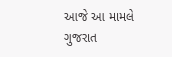આજે આ મામલે ગુજરાત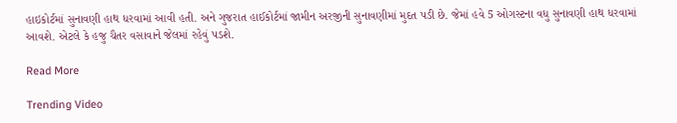હાઇકોર્ટમાં સુનાવણી હાથ ધરવામાં આવી હતી. અને ગુજરાત હાઈકોર્ટમાં જામીન અરજીની સુનાવણીમાં મુદત પડી છે. જેમાં હવે 5 ઓગસ્ટના વધુ સુનાવણી હાથ ધરવામાં આવશે. એટલે કે હજુ ચૈતર વસાવાને જેલમાં રહેવું પડશે.

Read More

Trending Video